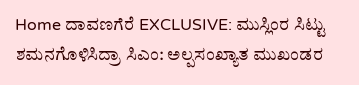Home ದಾವಣಗೆರೆ EXCLUSIVE: ಮುಸ್ಲಿಂರ ಸಿಟ್ಟು ಶಮನಗೊಳಿಸಿದ್ರಾ ಸಿಎಂ: ಅಲ್ಪಸಂಖ್ಯಾತ ಮುಖಂಡರ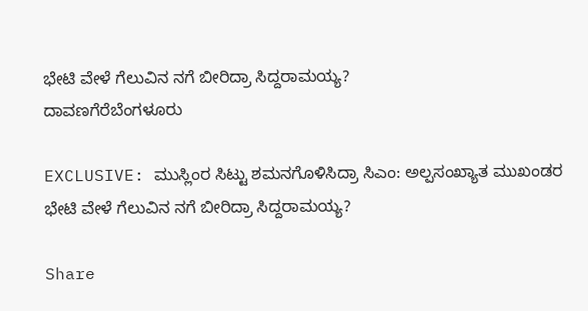ಭೇಟಿ ವೇಳೆ ಗೆಲುವಿನ ನಗೆ ಬೀರಿದ್ರಾ ಸಿದ್ದರಾಮಯ್ಯ?
ದಾವಣಗೆರೆಬೆಂಗಳೂರು

EXCLUSIVE: ಮುಸ್ಲಿಂರ ಸಿಟ್ಟು ಶಮನಗೊಳಿಸಿದ್ರಾ ಸಿಎಂ: ಅಲ್ಪಸಂಖ್ಯಾತ ಮುಖಂಡರ ಭೇಟಿ ವೇಳೆ ಗೆಲುವಿನ ನಗೆ ಬೀರಿದ್ರಾ ಸಿದ್ದರಾಮಯ್ಯ?

Share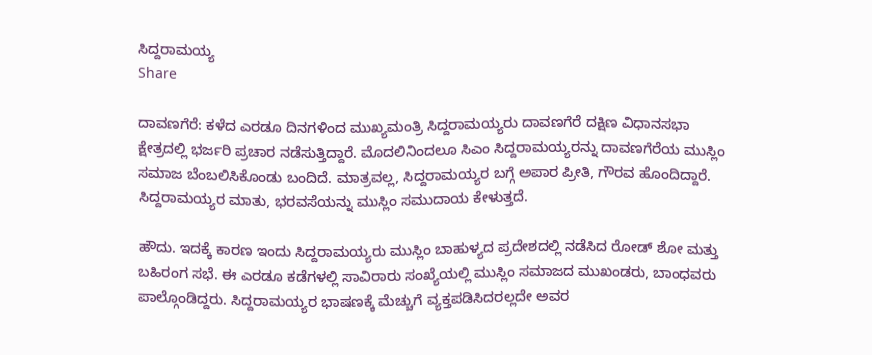ಸಿದ್ದರಾಮಯ್ಯ
Share

ದಾವಣಗೆರೆ: ಕಳೆದ ಎರಡೂ ದಿನಗಳಿಂದ ಮುಖ್ಯಮಂತ್ರಿ ಸಿದ್ದರಾಮಯ್ಯರು ದಾವಣಗೆರೆ ದಕ್ಷಿಣ ವಿಧಾನಸಭಾ ಕ್ಷೇತ್ರದಲ್ಲಿ ಭರ್ಜರಿ ಪ್ರಚಾರ ನಡೆಸುತ್ತಿದ್ದಾರೆ. ಮೊದಲಿನಿಂದಲೂ ಸಿಎಂ ಸಿದ್ದರಾಮಯ್ಯರನ್ನು ದಾವಣಗೆರೆಯ ಮುಸ್ಲಿಂ ಸಮಾಜ ಬೆಂಬಲಿಸಿಕೊಂಡು ಬಂದಿದೆ. ಮಾತ್ರವಲ್ಲ, ಸಿದ್ದರಾಮಯ್ಯರ ಬಗ್ಗೆ ಅಪಾರ ಪ್ರೀತಿ, ಗೌರವ ಹೊಂದಿದ್ದಾರೆ. ಸಿದ್ದರಾಮಯ್ಯರ ಮಾತು, ಭರವಸೆಯನ್ನು ಮುಸ್ಲಿಂ ಸಮುದಾಯ ಕೇಳುತ್ತದೆ.

ಹೌದು. ಇದಕ್ಕೆ ಕಾರಣ ಇಂದು ಸಿದ್ದರಾಮಯ್ಯರು ಮುಸ್ಲಿಂ ಬಾಹುಳ್ಯದ ಪ್ರದೇಶದಲ್ಲಿ ನಡೆಸಿದ ರೋಡ್ ಶೋ ಮತ್ತು ಬಹಿರಂಗ ಸಭೆ. ಈ ಎರಡೂ ಕಡೆಗಳಲ್ಲಿ ಸಾವಿರಾರು ಸಂಖ್ಯೆಯಲ್ಲಿ ಮುಸ್ಲಿಂ ಸಮಾಜದ ಮುಖಂಡರು, ಬಾಂಧವರು ಪಾಲ್ಗೊಂಡಿದ್ದರು. ಸಿದ್ದರಾಮಯ್ಯರ ಭಾಷಣಕ್ಕೆ ಮೆಚ್ಚುಗೆ ವ್ಯಕ್ತಪಡಿಸಿದರಲ್ಲದೇ ಅವರ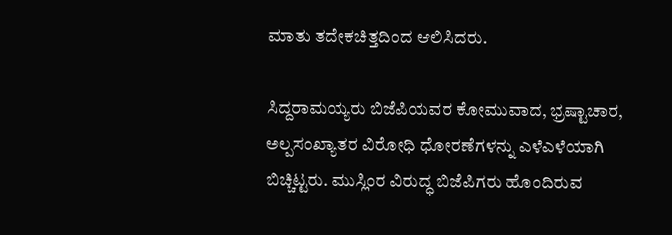ಮಾತು ತದೇಕಚಿತ್ತದಿಂದ ಆಲಿಸಿದರು.

ಸಿದ್ದರಾಮಯ್ಯರು ಬಿಜೆಪಿಯವರ ಕೋಮುವಾದ, ಭ್ರಷ್ಟಾಚಾರ, ಅಲ್ಪಸಂಖ್ಯಾತರ ವಿರೋಧಿ ಧೋರಣೆಗಳನ್ನು ಎಳೆಎಳೆಯಾಗಿ ಬಿಚ್ಚಿಟ್ಟರು. ಮುಸ್ಲಿಂರ ವಿರುದ್ಧ ಬಿಜೆಪಿಗರು ಹೊಂದಿರುವ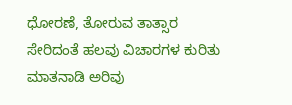ಧೋರಣೆ, ತೋರುವ ತಾತ್ಸಾರ ಸೇರಿದಂತೆ ಹಲವು ವಿಚಾರಗಳ ಕುರಿತು ಮಾತನಾಡಿ ಅರಿವು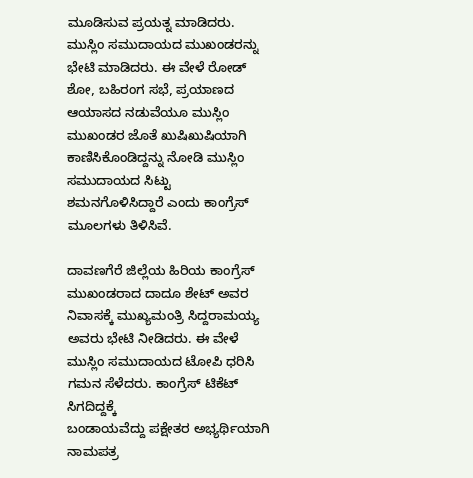ಮೂಡಿಸುವ ಪ್ರಯತ್ನ ಮಾಡಿದರು. ಮುಸ್ಲಿಂ ಸಮುದಾಯದ ಮುಖಂಡರನ್ನು ಭೇಟಿ ಮಾಡಿದರು. ಈ ವೇಳೆ ರೋಡ್ ಶೋ, ಬಹಿರಂಗ ಸಭೆ, ಪ್ರಯಾಣದ ಆಯಾಸದ ನಡುವೆಯೂ ಮುಸ್ಲಿಂ ಮುಖಂಡರ ಜೊತೆ ಖುಷಿಖುಷಿಯಾಗಿ ಕಾಣಿಸಿಕೊಂಡಿದ್ದನ್ನು ನೋಡಿ ಮುಸ್ಲಿಂ ಸಮುದಾಯದ ಸಿಟ್ಟು ಶಮನಗೊಳಿಸಿದ್ದಾರೆ ಎಂದು ಕಾಂಗ್ರೆಸ್ ಮೂಲಗಳು ತಿಳಿಸಿವೆ.

ದಾವಣಗೆರೆ ಜಿಲ್ಲೆಯ ಹಿರಿಯ ಕಾಂಗ್ರೆಸ್ ಮುಖಂಡರಾದ ದಾದೂ ಶೇಟ್ ಅವರ ನಿವಾಸಕ್ಕೆ ಮುಖ್ಯಮಂತ್ರಿ ಸಿದ್ದರಾಮಯ್ಯ ಅವರು ಭೇಟಿ ನೀಡಿದರು. ಈ ವೇಳೆ ಮುಸ್ಲಿಂ ಸಮುದಾಯದ ಟೋಪಿ ಧರಿಸಿ ಗಮನ ಸೆಳೆದರು. ಕಾಂಗ್ರೆಸ್ ಟಿಕೆಟ್ ಸಿಗದಿದ್ದಕ್ಕೆ
ಬಂಡಾಯವೆದ್ದು ಪಕ್ಷೇತರ ಅಭ್ಯರ್ಥಿಯಾಗಿ ನಾಮಪತ್ರ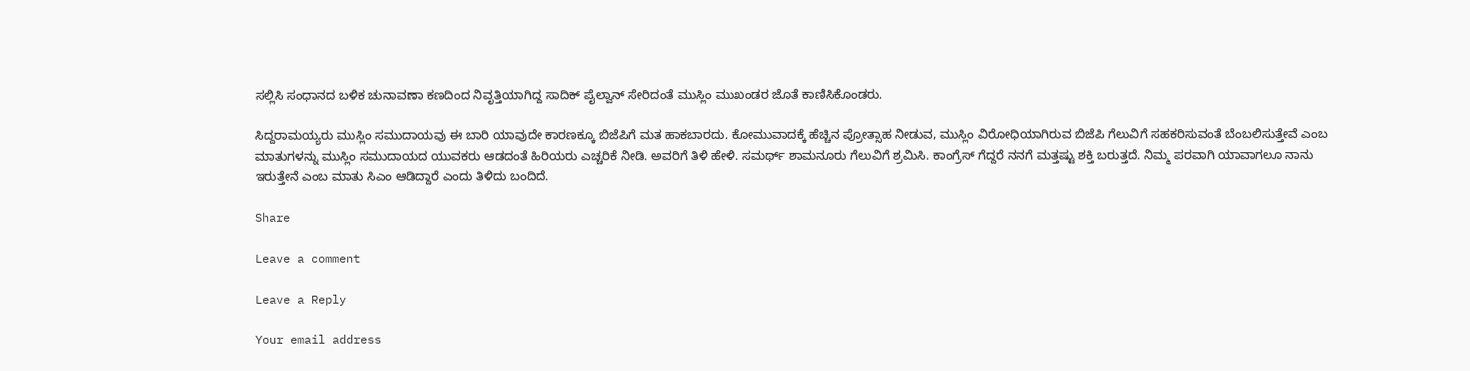ಸಲ್ಲಿಸಿ ಸಂಧಾನದ ಬಳಿಕ ಚುನಾವಣಾ ಕಣದಿಂದ ನಿವೃತ್ತಿಯಾಗಿದ್ದ ಸಾದಿಕ್ ಪೈಲ್ವಾನ್ ಸೇರಿದಂತೆ ಮುಸ್ಲಿಂ ಮುಖಂಡರ ಜೊತೆ ಕಾಣಿಸಿಕೊಂಡರು.

ಸಿದ್ದರಾಮಯ್ಯರು ಮುಸ್ಲಿಂ ಸಮುದಾಯವು ಈ ಬಾರಿ ಯಾವುದೇ ಕಾರಣಕ್ಕೂ ಬಿಜೆಪಿಗೆ ಮತ ಹಾಕಬಾರದು. ಕೋಮುವಾದಕ್ಕೆ ಹೆಚ್ಚಿನ ಪ್ರೋತ್ಸಾಹ ನೀಡುವ, ಮುಸ್ಲಿಂ ವಿರೋಧಿಯಾಗಿರುವ ಬಿಜೆಪಿ ಗೆಲುವಿಗೆ ಸಹಕರಿಸುವಂತೆ ಬೆಂಬಲಿಸುತ್ತೇವೆ ಎಂಬ
ಮಾತುಗಳನ್ನು ಮುಸ್ಲಿಂ ಸಮುದಾಯದ ಯುವಕರು ಆಡದಂತೆ ಹಿರಿಯರು ಎಚ್ಚರಿಕೆ ನೀಡಿ. ಅವರಿಗೆ ತಿಳಿ ಹೇಳಿ. ಸಮರ್ಥ್ ಶಾಮನೂರು ಗೆಲುವಿಗೆ ಶ್ರಮಿಸಿ. ಕಾಂಗ್ರೆಸ್ ಗೆದ್ದರೆ ನನಗೆ ಮತ್ತಷ್ಟು ಶಕ್ತಿ ಬರುತ್ತದೆ. ನಿಮ್ಮ ಪರವಾಗಿ ಯಾವಾಗಲೂ ನಾನು
ಇರುತ್ತೇನೆ ಎಂಬ ಮಾತು ಸಿಎಂ ಆಡಿದ್ದಾರೆ ಎಂದು ತಿಳಿದು ಬಂದಿದೆ.

Share

Leave a comment

Leave a Reply

Your email address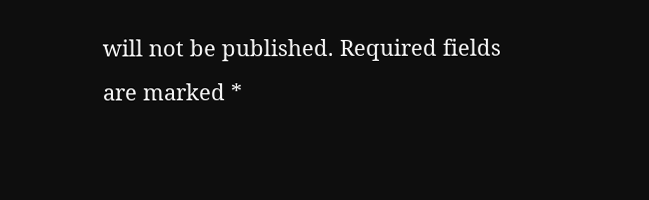will not be published. Required fields are marked *